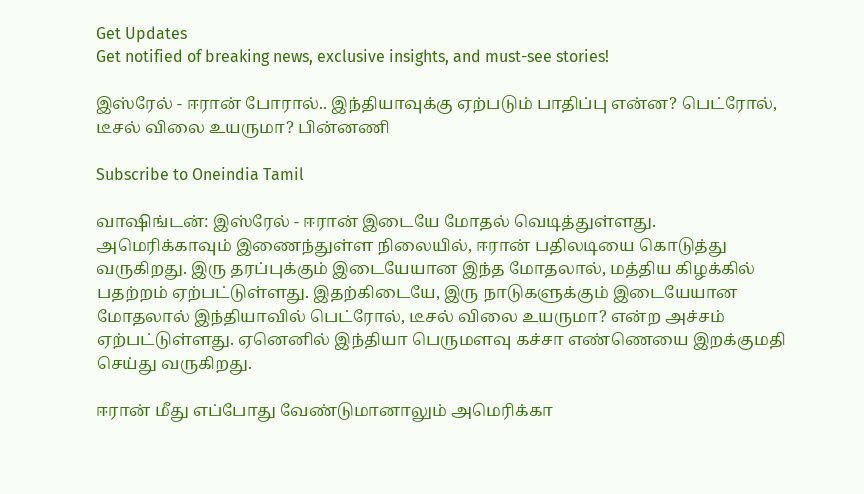Get Updates
Get notified of breaking news, exclusive insights, and must-see stories!

இஸ்ரேல் - ஈரான் போரால்.. இந்தியாவுக்கு ஏற்படும் பாதிப்பு என்ன? பெட்ரோல், டீசல் விலை உயருமா? பின்னணி

Subscribe to Oneindia Tamil

வாஷிங்டன்: இஸ்ரேல் - ஈரான் இடையே மோதல் வெடித்துள்ளது. அமெரிக்காவும் இணைந்துள்ள நிலையில், ஈரான் பதிலடியை கொடுத்து வருகிறது. இரு தரப்புக்கும் இடையேயான இந்த மோதலால், மத்திய கிழக்கில் பதற்றம் ஏற்பட்டுள்ளது. இதற்கிடையே, இரு நாடுகளுக்கும் இடையேயான மோதலால் இந்தியாவில் பெட்ரோல், டீசல் விலை உயருமா? என்ற அச்சம் ஏற்பட்டுள்ளது. ஏனெனில் இந்தியா பெருமளவு கச்சா எண்ணெயை இறக்குமதி செய்து வருகிறது.

ஈரான் மீது எப்போது வேண்டுமானாலும் அமெரிக்கா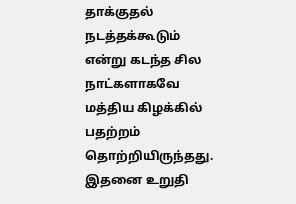தாக்குதல் நடத்தக்கூடும் என்று கடந்த சில நாட்களாகவே மத்திய கிழக்கில் பதற்றம் தொற்றியிருந்தது. இதனை உறுதி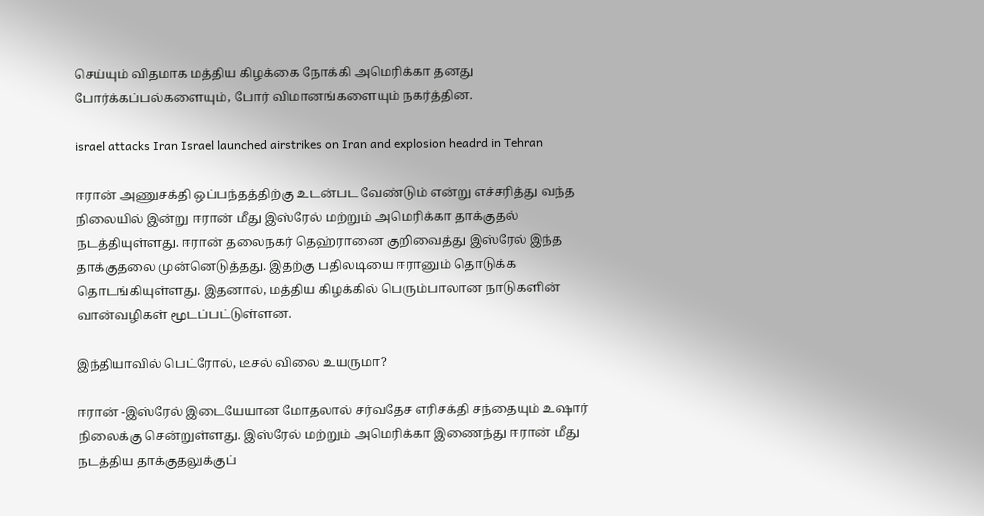செய்யும் விதமாக மத்திய கிழக்கை நோக்கி அமெரிக்கா தனது போர்க்கப்பல்களையும், போர் விமானங்களையும் நகர்த்தின.

israel attacks Iran Israel launched airstrikes on Iran and explosion headrd in Tehran

ஈரான் அணுசக்தி ஒப்பந்தத்திற்கு உடன்பட வேண்டும் என்று எச்சரித்து வந்த நிலையில் இன்று ஈரான் மீது இஸ்ரேல் மற்றும் அமெரிக்கா தாக்குதல் நடத்தியுள்ளது. ஈரான் தலைநகர் தெஹ்ரானை குறிவைத்து இஸ்ரேல் இந்த தாக்குதலை முன்னெடுத்தது. இதற்கு பதிலடியை ஈரானும் தொடுக்க தொடங்கியுள்ளது. இதனால், மத்திய கிழக்கில் பெரும்பாலான நாடுகளின் வான்வழிகள் மூடப்பட்டுள்ளன.

இந்தியாவில் பெட்ரோல், டீசல் விலை உயருமா?

ஈரான் -இஸ்ரேல் இடையேயான மோதலால் சர்வதேச எரிசக்தி சந்தையும் உஷார் நிலைக்கு சென்றுள்ளது. இஸ்ரேல் மற்றும் அமெரிக்கா இணைந்து ஈரான் மீது நடத்திய தாக்குதலுக்குப்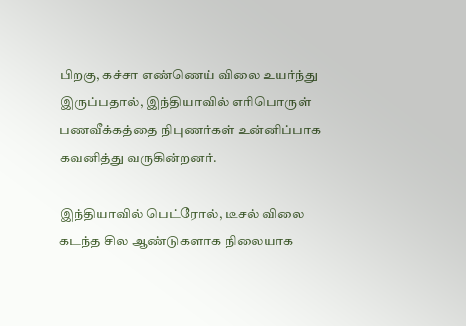பிறகு, கச்சா எண்ணெய் விலை உயர்ந்து இருப்பதால், இந்தியாவில் எரிபொருள் பணவீக்கத்தை நிபுணர்கள் உன்னிப்பாக கவனித்து வருகின்றனர்.

இந்தியாவில் பெட்ரோல், டீசல் விலை கடந்த சில ஆண்டுகளாக நிலையாக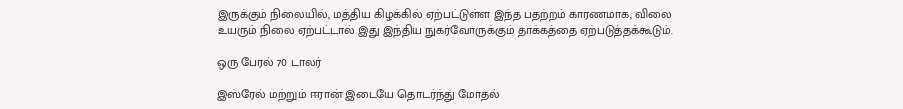இருக்கும் நிலையில், மத்திய கிழக்கில் ஏற்பட்டுள்ள இந்த பதற்றம் காரணமாக, விலை உயரும் நிலை ஏற்பட்டால் இது இந்திய நுகர்வோருக்கும் தாக்கத்தை ஏற்படுத்தக்கூடும்.

ஒரு பேரல் 70 டாலர்

இஸ்ரேல் மற்றும் ஈரான் இடையே தொடர்ந்து மோதல்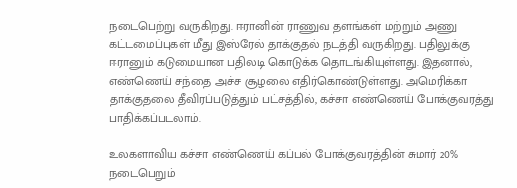நடைபெற்று வருகிறது. ஈரானின் ராணுவ தளங்கள் மற்றும் அணு கட்டமைப்புகள் மீது இஸ்ரேல் தாக்குதல் நடத்தி வருகிறது. பதிலுக்கு ஈரானும் கடுமையான பதிலடி கொடுக்க தொடங்கியுள்ளது. இதனால், எண்ணெய் சந்தை அச்ச சூழலை எதிர்கொண்டுள்ளது. அமெரிக்கா தாக்குதலை தீவிரப்படுத்தும் பட்சத்தில், கச்சா எண்ணெய் போக்குவரத்து பாதிக்கப்படலாம்.

உலகளாவிய கச்சா எண்ணெய் கப்பல் போக்குவரத்தின் சுமார் 20% நடைபெறும்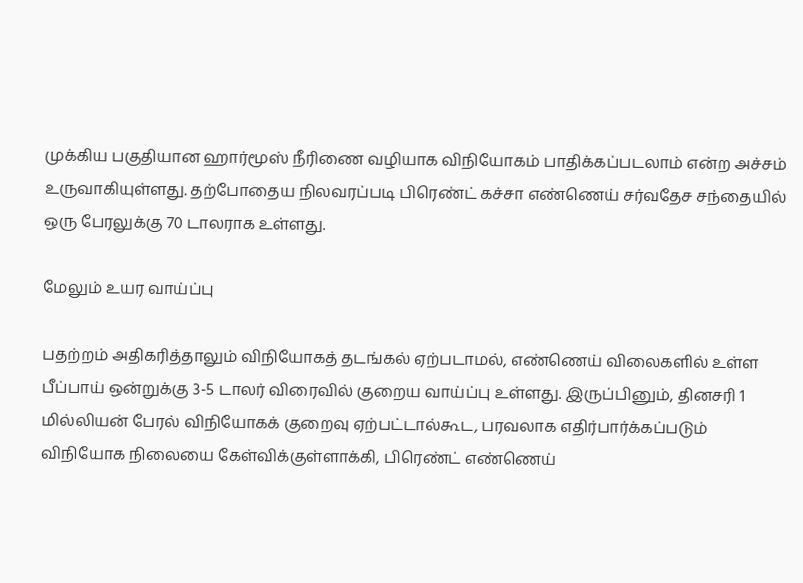முக்கிய பகுதியான ஹார்மூஸ் நீரிணை வழியாக விநியோகம் பாதிக்கப்படலாம் என்ற அச்சம் உருவாகியுள்ளது. தற்போதைய நிலவரப்படி பிரெண்ட் கச்சா எண்ணெய் சர்வதேச சந்தையில் ஒரு பேரலுக்கு 70 டாலராக உள்ளது.

மேலும் உயர வாய்ப்பு

பதற்றம் அதிகரித்தாலும் விநியோகத் தடங்கல் ஏற்படாமல், எண்ணெய் விலைகளில் உள்ள பீப்பாய் ஒன்றுக்கு 3-5 டாலர் விரைவில் குறைய வாய்ப்பு உள்ளது. இருப்பினும், தினசரி 1 மில்லியன் பேரல் விநியோகக் குறைவு ஏற்பட்டால்கூட, பரவலாக எதிர்பார்க்கப்படும் விநியோக நிலையை கேள்விக்குள்ளாக்கி, பிரெண்ட் எண்ணெய்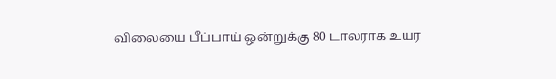விலையை பீப்பாய் ஒன்றுக்கு 80 டாலராக உயர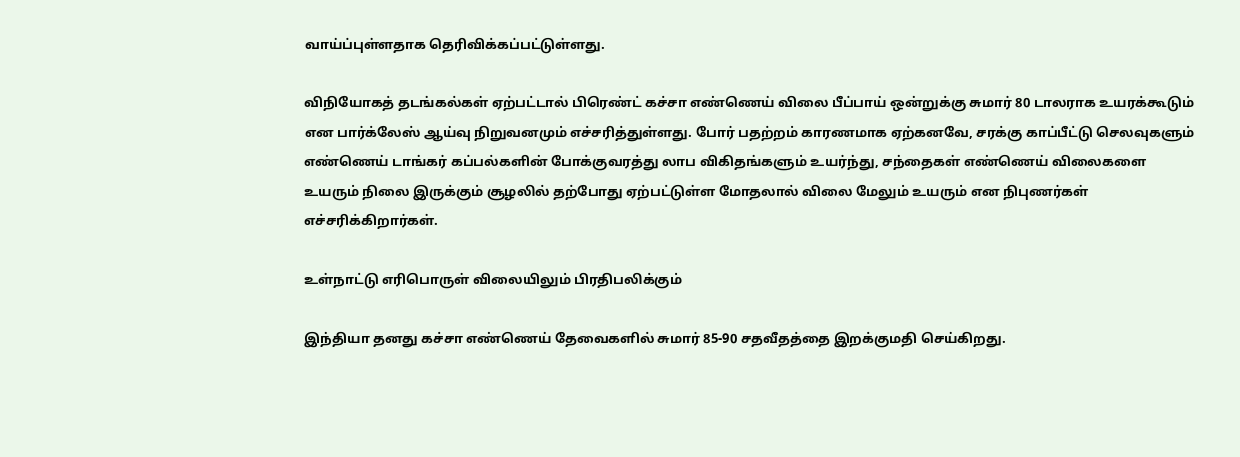வாய்ப்புள்ளதாக தெரிவிக்கப்பட்டுள்ளது.

விநியோகத் தடங்கல்கள் ஏற்பட்டால் பிரெண்ட் கச்சா எண்ணெய் விலை பீப்பாய் ஒன்றுக்கு சுமார் 80 டாலராக உயரக்கூடும் என பார்க்லேஸ் ஆய்வு நிறுவனமும் எச்சரித்துள்ளது. போர் பதற்றம் காரணமாக ஏற்கனவே, சரக்கு காப்பீட்டு செலவுகளும் எண்ணெய் டாங்கர் கப்பல்களின் போக்குவரத்து லாப விகிதங்களும் உயர்ந்து, சந்தைகள் எண்ணெய் விலைகளை உயரும் நிலை இருக்கும் சூழலில் தற்போது ஏற்பட்டுள்ள மோதலால் விலை மேலும் உயரும் என நிபுணர்கள் எச்சரிக்கிறார்கள்.

உள்நாட்டு எரிபொருள் விலையிலும் பிரதிபலிக்கும்

இந்தியா தனது கச்சா எண்ணெய் தேவைகளில் சுமார் 85-90 சதவீதத்தை இறக்குமதி செய்கிறது.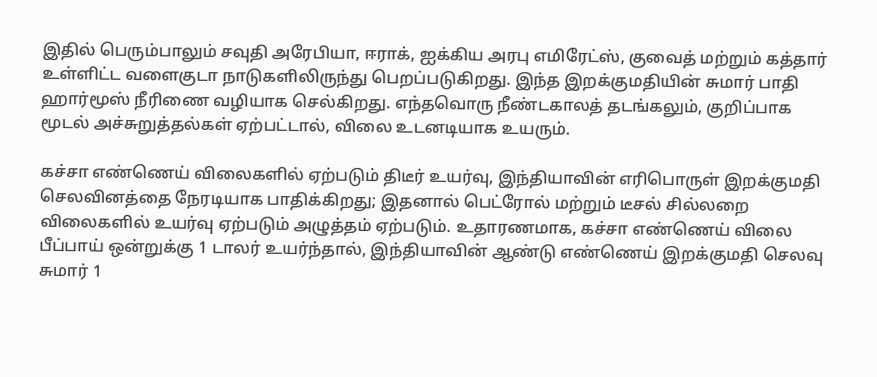இதில் பெரும்பாலும் சவுதி அரேபியா, ஈராக், ஐக்கிய அரபு எமிரேட்ஸ், குவைத் மற்றும் கத்தார் உள்ளிட்ட வளைகுடா நாடுகளிலிருந்து பெறப்படுகிறது. இந்த இறக்குமதியின் சுமார் பாதி ஹார்மூஸ் நீரிணை வழியாக செல்கிறது. எந்தவொரு நீண்டகாலத் தடங்கலும், குறிப்பாக மூடல் அச்சுறுத்தல்கள் ஏற்பட்டால், விலை உடனடியாக உயரும்.

கச்சா எண்ணெய் விலைகளில் ஏற்படும் திடீர் உயர்வு, இந்தியாவின் எரிபொருள் இறக்குமதி செலவினத்தை நேரடியாக பாதிக்கிறது; இதனால் பெட்ரோல் மற்றும் டீசல் சில்லறை விலைகளில் உயர்வு ஏற்படும் அழுத்தம் ஏற்படும். உதாரணமாக, கச்சா எண்ணெய் விலை பீப்பாய் ஒன்றுக்கு 1 டாலர் உயர்ந்தால், இந்தியாவின் ஆண்டு எண்ணெய் இறக்குமதி செலவு சுமார் 1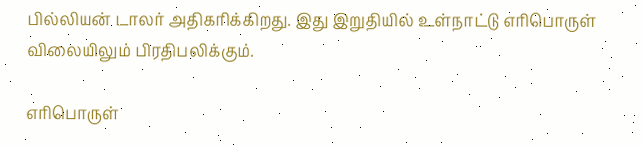பில்லியன் டாலர் அதிகரிக்கிறது. இது இறுதியில் உள்நாட்டு எரிபொருள் விலையிலும் பிரதிபலிக்கும்.

எரிபொருள்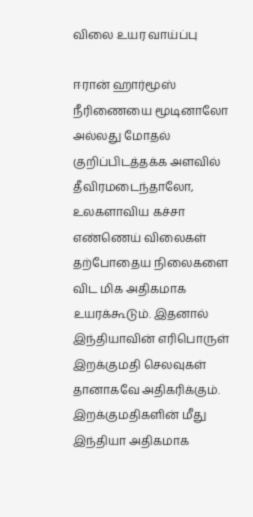விலை உயர வாய்ப்பு

ஈரான் ஹார்மூஸ் நீரிணையை மூடினாலோ அல்லது மோதல் குறிப்பிடத்தக்க அளவில் தீவிரமடைந்தாலோ, உலகளாவிய கச்சா எண்ணெய் விலைகள் தற்போதைய நிலைகளை விட மிக அதிகமாக உயரக்கூடும். இதனால் இந்தியாவின் எரிபொருள் இறக்குமதி செலவுகள் தானாகவே அதிகரிக்கும். இறக்குமதிகளின் மீது இந்தியா அதிகமாக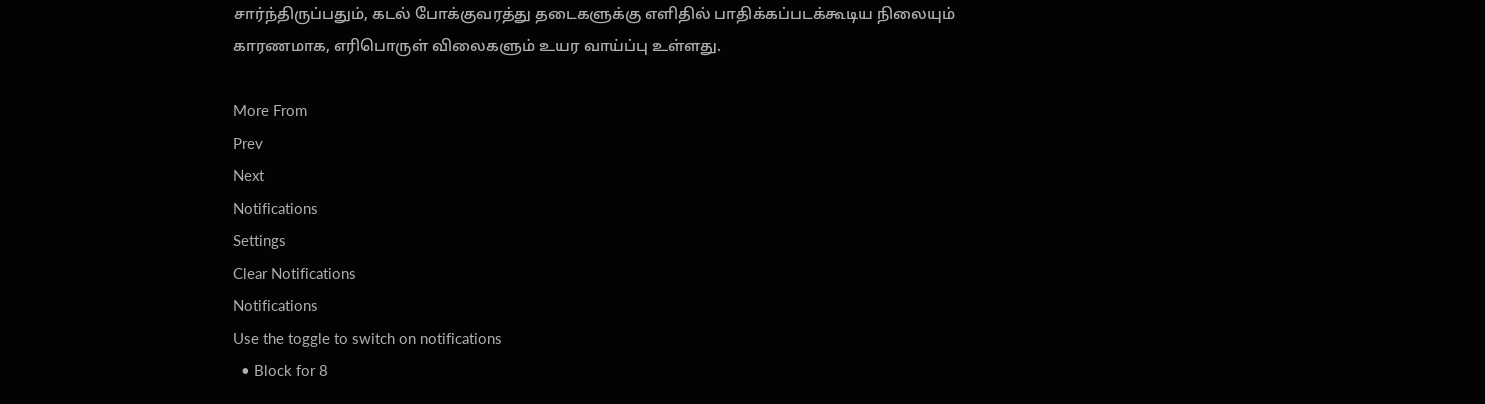சார்ந்திருப்பதும், கடல் போக்குவரத்து தடைகளுக்கு எளிதில் பாதிக்கப்படக்கூடிய நிலையும் காரணமாக, எரிபொருள் விலைகளும் உயர வாய்ப்பு உள்ளது.

More From
Prev
Next
Notifications
Settings
Clear Notifications
Notifications
Use the toggle to switch on notifications
  • Block for 8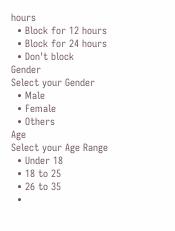hours
  • Block for 12 hours
  • Block for 24 hours
  • Don't block
Gender
Select your Gender
  • Male
  • Female
  • Others
Age
Select your Age Range
  • Under 18
  • 18 to 25
  • 26 to 35
  •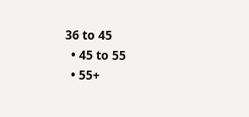36 to 45
  • 45 to 55
  • 55+